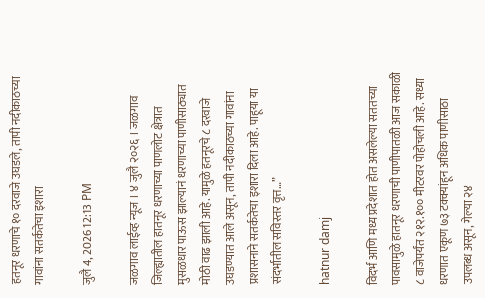हतनूर धरणाचे १० दरवाजे उघडले, तापी नदीकाठच्या गावांना सतर्कतेचा इशारा

जुलै 4, 2026 12:13 PM

जळगाव लाईव्ह न्यूज । ४ जुलै २०२६ । जळगाव जिल्ह्यातील हातनूर धरणाच्या पाणलोट क्षेत्रात मुसळधार पाऊस झाल्यानं धरणाच्या पाणीसाठ्यात मोठी वाढ झाली आहे. यामुळे हतनूरचे ८ दरवाजे उघडण्यात आले असून, तापी नदीकाठच्या गावांना प्रशासनाने सतर्कतेचा इशारा दिला आहे. पाहूया या संदर्भातील सविस्तर वृत्त…”

hatnur damj

विदर्भ आणि मध्य प्रदेशात होत असलेल्या सततच्या पावसामुळे हातनूर धरणाची पाणीपातळी आज सकाळी ८ वाजेपर्यंत २१२.१०० मीटरवर पोहोचली आहे. सध्या धरणात एकूण ७३ टक्क्यांहून अधिक पाणीसाठा उपलब्ध असून, गेल्या २४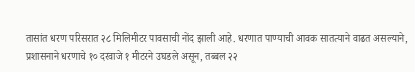तासांत धरण परिसरात २८ मिलिमीटर पावसाची नोंद झाली आहे. धरणात पाण्याची आवक सातत्याने वाढत असल्याने, प्रशासनाने धरणाचे १० दरवाजे १ मीटरने उघडले असून, तब्बल २२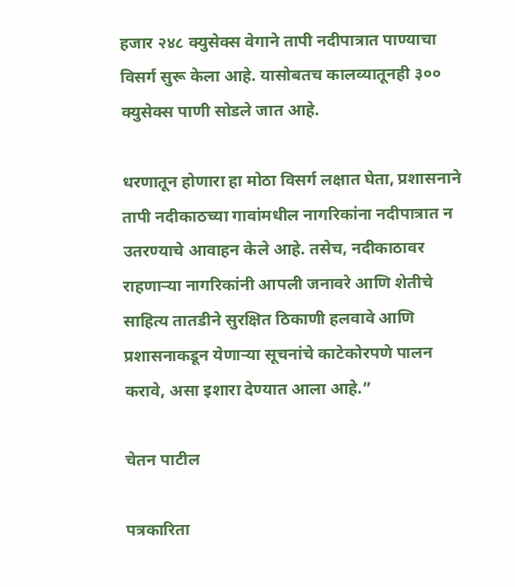हजार २४८ क्युसेक्स वेगाने तापी नदीपात्रात पाण्याचा विसर्ग सुरू केला आहे. यासोबतच कालव्यातूनही ३०० क्युसेक्स पाणी सोडले जात आहे.

धरणातून होणारा हा मोठा विसर्ग लक्षात घेता, प्रशासनाने तापी नदीकाठच्या गावांमधील नागरिकांना नदीपात्रात न उतरण्याचे आवाहन केले आहे. तसेच, नदीकाठावर राहणाऱ्या नागरिकांनी आपली जनावरे आणि शेतीचे साहित्य तातडीने सुरक्षित ठिकाणी हलवावे आणि प्रशासनाकडून येणाऱ्या सूचनांचे काटेकोरपणे पालन करावे, असा इशारा देण्यात आला आहे.”

चेतन पाटील

पत्रकारिता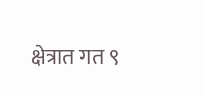क्षेत्रात गत ९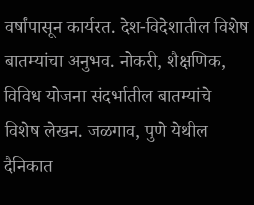वर्षांपासून कार्यरत. देश-विदेशातील विशेष बातम्यांचा अनुभव. नोकरी, शैक्षणिक, विविध योजना संदर्भातील बातम्यांचे विशेष लेखन. जळगाव, पुणे येथील दैनिकात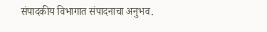संपादकीय विभागात संपादनाचा अनुभव.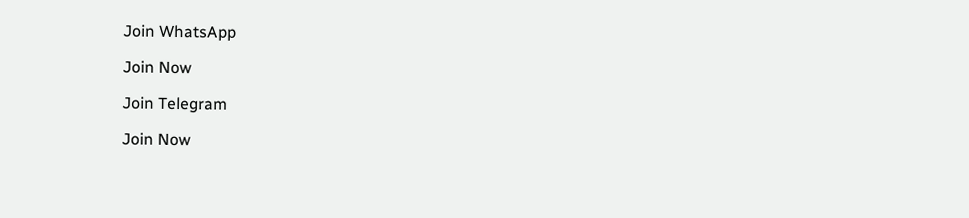Join WhatsApp

Join Now

Join Telegram

Join Now